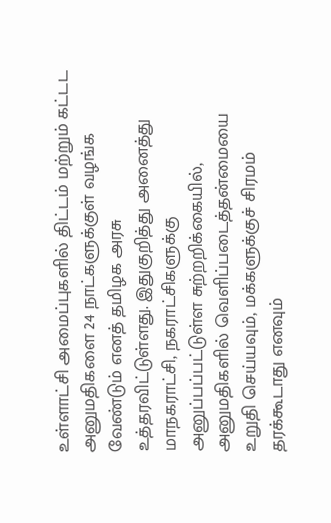உள்ளாட்சி அமைப்புகளில் திட்டம் மற்றும் கட்டட அனுமதிகளை 24 நாட்களுக்குள் வழங்க வேண்டும் எனத் தமிழக அரசு உத்தரவிட்டுள்ளது. இதுகுறித்து அனைத்து மாநகராட்சி, நகராட்சிகளுக்கு அனுப்பப்பட்டுள்ள சுற்றறிக்கையில், அனுமதிகளில் வெளிப்படைத்தன்மையை உறுதி செய்யவும், மக்களுக்குச் சிரமம் தரக்கூடாது எனவும்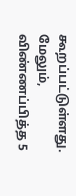கூறப்பட்டுள்ளது. மேலும், விண்ணப்பித்த 5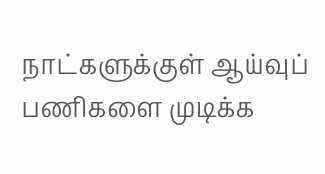நாட்களுக்குள் ஆய்வுப் பணிகளை முடிக்க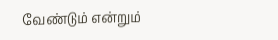வேண்டும் என்றும்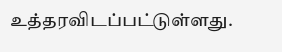உத்தரவிடப்பட்டுள்ளது.